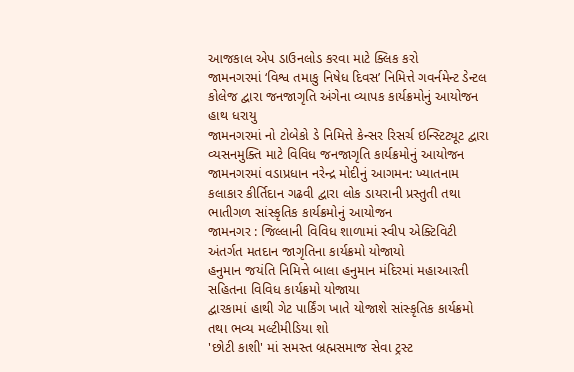આજકાલ એપ ડાઉનલોડ કરવા માટે ક્લિક કરો
જામનગરમાં ‘વિશ્વ તમાકુ નિષેધ દિવસ’ નિમિત્તે ગવર્નમેન્ટ ડેન્ટલ કોલેજ દ્વારા જનજાગૃતિ અંગેના વ્યાપક કાર્યક્રમોનું આયોજન હાથ ધરાયુ
જામનગરમાં નો ટોબેકો ડે નિમિત્તે કેન્સર રિસર્ચ ઇન્સ્ટિટ્યૂટ દ્વારા વ્યસનમુક્તિ માટે વિવિધ જનજાગૃતિ કાર્યક્રમોનું આયોજન
જામનગરમાં વડાપ્રધાન નરેન્દ્ર મોદીનું આગમન: ખ્યાતનામ કલાકાર કીર્તિદાન ગઢવી દ્વારા લોક ડાયરાની પ્રસ્તુતી તથા ભાતીગળ સાંસ્કૃતિક કાર્યક્રમોનું આયોજન
જામનગર : જિલ્લાની વિવિધ શાળામાં સ્વીપ એક્ટિવિટી અંતર્ગત મતદાન જાગૃતિના કાર્યક્રમો યોજાયો
હનુમાન જયંતિ નિમિત્તે બાલા હનુમાન મંદિરમાં મહાઆરતી સહિતના વિવિધ કાર્યક્રમો યોજાયા
દ્વારકામાં હાથી ગેટ પાર્કિંગ ખાતે યોજાશે સાંસ્કૃતિક કાર્યક્રમો તથા ભવ્ય મલ્ટીમીડિયા શો
'છોટી કાશી' માં સમસ્ત બ્રહ્મસમાજ સેવા ટ્રસ્ટ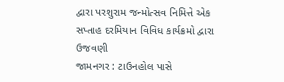દ્વારા પરશુરામ જન્મોત્સવ નિમિત્તે એક સપ્તાહ દરમિયાન વિવિધ કાર્યક્રમો દ્વારા ઉજવણી
જામનગર : ટાઉનહોલ પાસે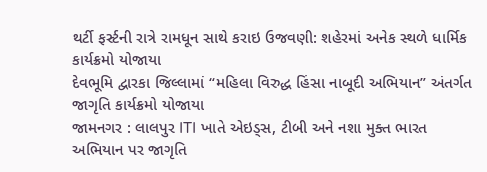થર્ટી ફર્સ્ટની રાત્રે રામધૂન સાથે કરાઇ ઉજવણી: શહેરમાં અનેક સ્થળે ધાર્મિક કાર્યક્રમો યોજાયા
દેવભૂમિ દ્વારકા જિલ્લામાં “મહિલા વિરુદ્ધ હિંસા નાબૂદી અભિયાન” અંતર્ગત જાગૃતિ કાર્યક્રમો યોજાયા
જામનગર : લાલપુર ITI ખાતે એઇડ્સ, ટીબી અને નશા મુક્ત ભારત અભિયાન પર જાગૃતિ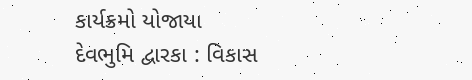કાર્યક્રમો યોજાયા
દેવભુમિ દ્વારકા : વિકાસ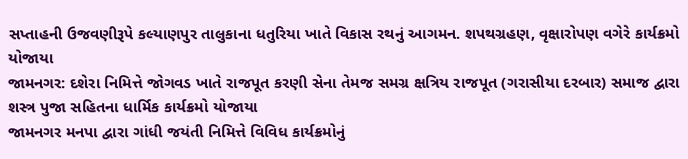સપ્તાહની ઉજવણીરૂપે કલ્યાણપુર તાલુકાના ધતુરિયા ખાતે વિકાસ રથનું આગમન. શપથગ્રહણ, વૃક્ષારોપણ વગેરે કાર્યક્રમો યોજાયા
જામનગર: દશેરા નિમિત્તે જોગવડ ખાતે રાજપૂત કરણી સેના તેમજ સમગ્ર ક્ષત્રિય રાજપૂત (ગરાસીયા દરબાર) સમાજ દ્વારા શસ્ત્ર પુજા સહિતના ધાર્મિક કાર્યક્રમો યોજાયા
જામનગર મનપા દ્વારા ગાંધી જયંતી નિમિત્તે વિવિધ કાર્યક્રમોનું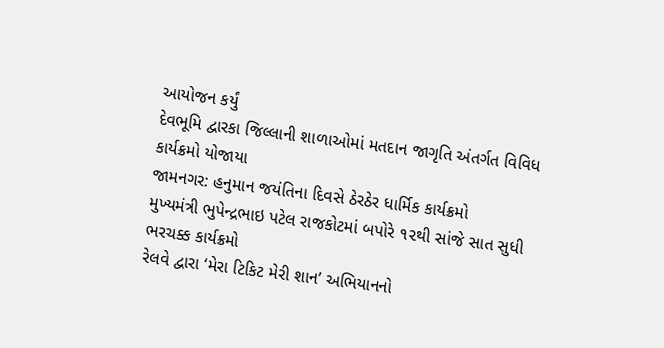આયોજન કર્યું
દેવભૂમિ દ્વારકા જિલ્લાની શાળાઓમાં મતદાન જાગૃતિ અંતર્ગત વિવિધ કાર્યક્રમો યોજાયા
જામનગર: હનુમાન જયંતિના દિવસે ઠેરઠેર ધાર્મિક કાર્યક્રમો
મુખ્યમંત્રી ભુપેન્દ્રભાઇ પટેલ રાજકોટમાં બપોરે ૧૨થી સાંજે સાત સુધી ભરચક્ક કાર્યક્રમો
રેલવે દ્વારા ‘મેરા ટિકિટ મેરી શાન’ અભિયાનનો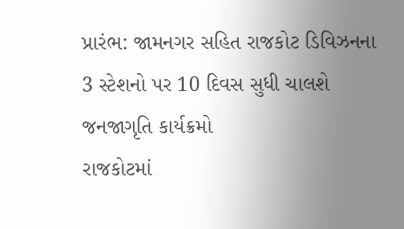પ્રારંભ: જામનગર સહિત રાજકોટ ડિવિઝનના 3 સ્ટેશનો પર 10 દિવસ સુધી ચાલશે જનજાગૃતિ કાર્યક્રમો
રાજકોટમાં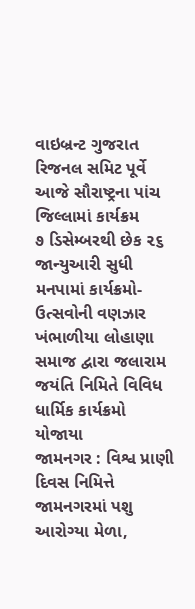વાઇબ્રન્ટ ગુજરાત રિજનલ સમિટ પૂર્વે આજે સૌરાષ્ટ્રના પાંચ જિલ્લામાં કાર્યક્રમ
૭ ડિસેમ્બરથી છેક ૨૬ જાન્યુઆરી સુધી મનપામાં કાર્યક્રમો-ઉત્સવોની વણઝાર
ખંભાળીયા લોહાણા સમાજ દ્વારા જલારામ જયંતિ નિમિતે વિવિધ ધાર્મિક કાર્યક્રમો યોજાયા
જામનગર : વિશ્વ પ્રાણી દિવસ નિમિત્તે જામનગરમાં પશુ આરોગ્યા મેળા,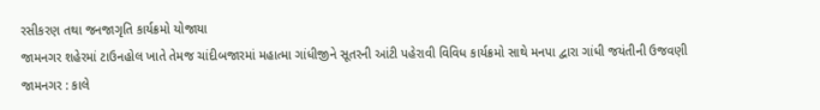રસીકરણ તથા જનજાગૃતિ કાર્યક્રમો યોજાયા
જામનગર શહેરમાં ટાઉનહોલ ખાતે તેમજ ચાંદીબજારમાં મહાત્મા ગાંધીજીને સૂતરની આંટી પહેરાવી વિવિધ કાર્યક્રમો સાથે મનપા દ્વારા ગાંધી જયંતીની ઉજવણી
જામનગર : કાલે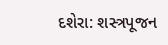દશેરા: શસ્ત્રપૂજન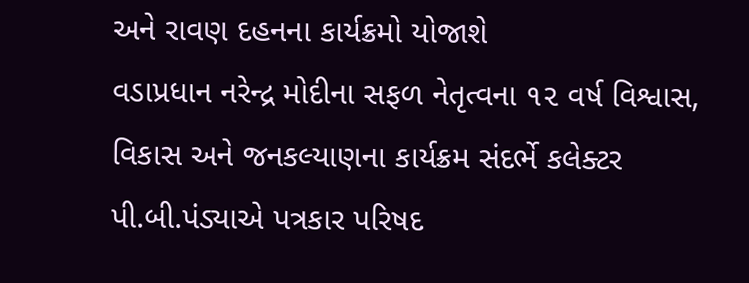અને રાવણ દહનના કાર્યક્રમો યોજાશે
વડાપ્રધાન નરેન્દ્ર મોદીના સફળ નેતૃત્વના ૧૨ વર્ષ વિશ્વાસ, વિકાસ અને જનકલ્યાણના કાર્યક્રમ સંદર્ભે કલેક્ટર પી.બી.પંડ્યાએ પત્રકાર પરિષદ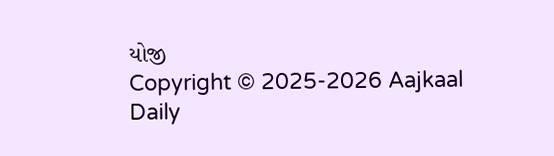યોજી
Copyright © 2025-2026 Aajkaal Daily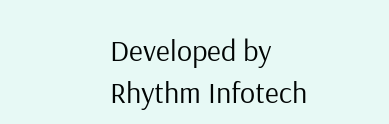Developed by Rhythm Infotech